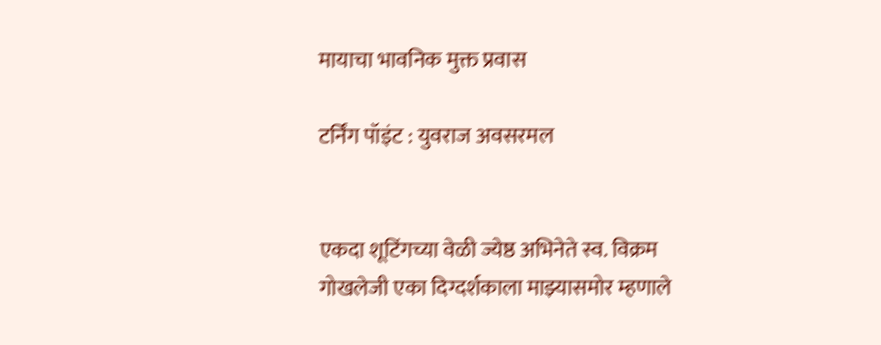मायाचा भावनिक मुक्त प्रवास

टर्निंग पॉइंट : युवराज अवसरमल


एकदा शूटिंगच्या वेळी ज्येष्ठ अभिनेते स्व. विक्रम गोखलेजी एका दिग्दर्शकाला माझ्यासमोर म्हणाले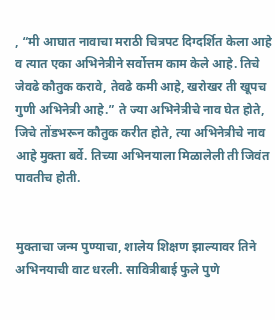, “मी आघात नावाचा मराठी चित्रपट दिग्दर्शित केला आहे व त्यात एका अभिनेत्रीने सर्वोत्तम काम केले आहे. तिचे जेवढे कौतुक करावे, तेवढे कमी आहे, खरोखर ती खूपच गुणी अभिनेत्री आहे.” ते ज्या अभिनेत्रीचे नाव घेत होते, जिचे तोंडभरून कौतुक करीत होते, त्या अभिनेत्रीचे नाव आहे मुक्ता बर्वे. तिच्या अभिनयाला मिळालेली ती जिवंत पावतीच होती.


मुक्ताचा जन्म पुण्याचा, शालेय शिक्षण झाल्यावर तिने अभिनयाची वाट धरली. सावित्रीबाई फुले पुणे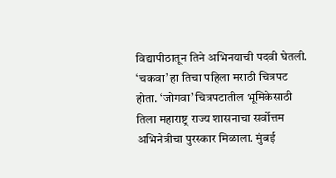विद्यापीठातून तिने अभिनयाची पदवी घेतली. ‘चकवा’ हा तिचा पहिला मराठी चित्रपट होता. ‘जोगवा’ चित्रपटातील भूमिकेसाठी तिला महाराष्ट्र राज्य शासनाचा सर्वोत्तम अभिनेत्रीचा पुरस्कार मिळाला. मुंबई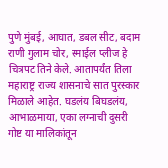पुणे मुंबई, आघात, डबल सीट, बदाम राणी गुलाम चोर, स्माईल प्लीज हे चित्रपट तिने केले. आतापर्यंत तिला महाराष्ट्र राज्य शासनाचे सात पुरस्कार मिळाले आहेत. घडलंय बिघडलंय, आभाळमाया, एका लग्नाची दुसरी गोष्ट या मालिकांतून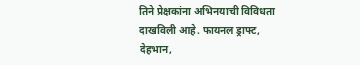तिने प्रेक्षकांना अभिनयाची विविधता दाखविली आहे. फायनल ड्राफ्ट, देहभान,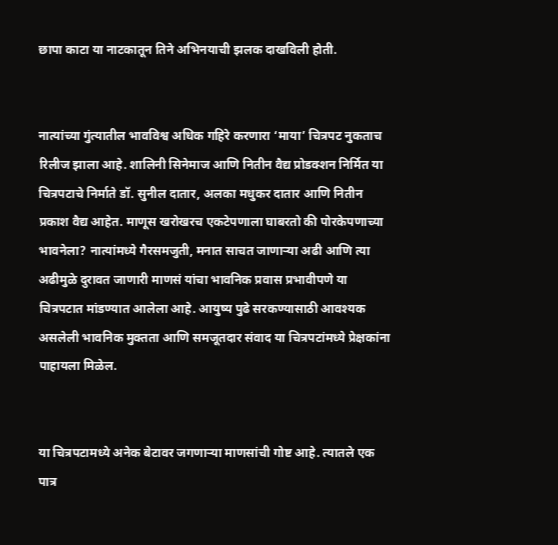छापा काटा या नाटकातून तिने अभिनयाची झलक दाखविली होती.


नात्यांच्या गुंत्यातील भावविश्व अधिक गहिरे करणारा ‘माया’ चित्रपट नुकताच रिलीज झाला आहे. शालिनी सिनेमाज आणि नितीन वैद्य प्रोडक्शन निर्मित या चित्रपटाचे निर्माते डॉ. सुनील दातार, अलका मधुकर दातार आणि नितीन प्रकाश वैद्य आहेत. माणूस खरोखरच एकटेपणाला घाबरतो की पोरकेपणाच्या भावनेला? नात्यांमध्ये गैरसमजुती, मनात साचत जाणाऱ्या अढी आणि त्या अढीमुळे दुरावत जाणारी माणसं यांचा भावनिक प्रवास प्रभावीपणे या चित्रपटात मांडण्यात आलेला आहे. आयुष्य पुढे सरकण्यासाठी आवश्यक असलेली भावनिक मुक्तता आणि समजूतदार संवाद या चित्रपटांमध्ये प्रेक्षकांना पाहायला मिळेल.


या चित्रपटामध्ये अनेक बेटावर जगणाऱ्या माणसांची गोष्ट आहे. त्यातले एक पात्र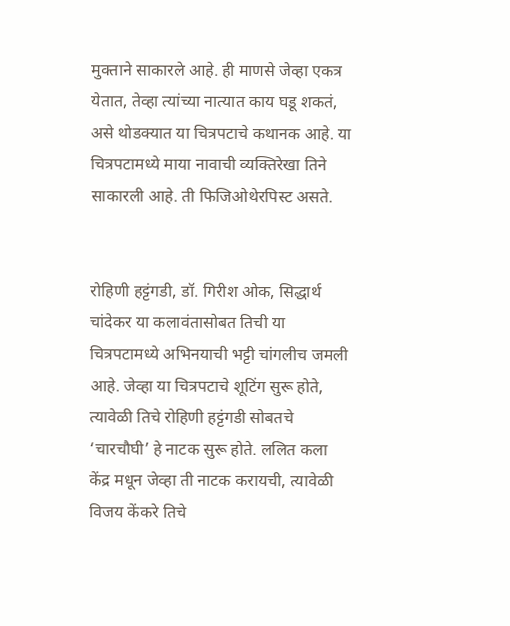मुक्ताने साकारले आहे. ही माणसे जेव्हा एकत्र येतात, तेव्हा त्यांच्या नात्यात काय घडू शकतं, असे थोडक्यात या चित्रपटाचे कथानक आहे. या चित्रपटामध्ये माया नावाची व्यक्तिरेखा तिने साकारली आहे. ती फिजिओथेरपिस्ट असते.


रोहिणी हट्टंगडी, डॉ. गिरीश ओक, सिद्धार्थ चांदेकर या कलावंतासोबत तिची या चित्रपटामध्ये अभिनयाची भट्टी चांगलीच जमली आहे. जेव्हा या चित्रपटाचे शूटिंग सुरू होते, त्यावेळी तिचे रोहिणी हट्टंगडी सोबतचे ‘चारचौघी’ हे नाटक सुरू होते. ललित कला केंद्र मधून जेव्हा ती नाटक करायची, त्यावेळी विजय केंकरे तिचे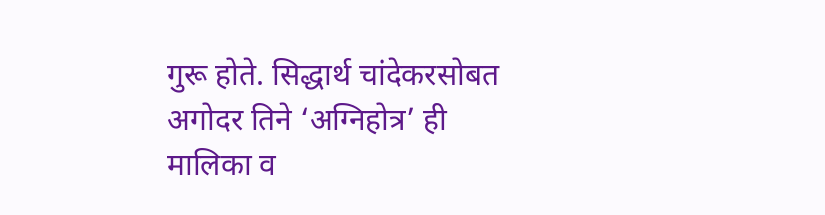गुरू होते. सिद्धार्थ चांदेकरसोबत अगोदर तिने ‘अग्निहोत्र’ ही मालिका व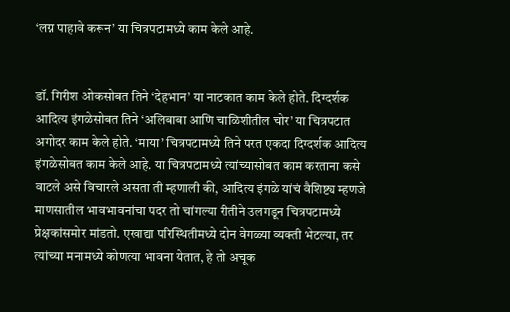‘लग्न पाहावे करून’ या चित्रपटामध्ये काम केले आहे.


डॉ. गिरीश ओकसोबत तिने ‘देहभान’ या नाटकात काम केले होते. दिग्दर्शक आदित्य इंगळेसोबत तिने ‘अलिबाबा आणि चाळिशीतील चोर’ या चित्रपटात अगोदर काम केले होते. ‘माया’ चित्रपटामध्ये तिने परत एकदा दिग्दर्शक आदित्य इंगळेसोबत काम केले आहे. या चित्रपटामध्ये त्यांच्यासोबत काम करताना कसे वाटले असे विचारले असता ती म्हणाली की, आदित्य इंगळे यांचं वैशिष्ट्य म्हणजे माणसातील भावभावनांचा पदर तो चांगल्या रीतीने उलगडून चित्रपटामध्ये प्रेक्षकांसमोर मांडतो. एखाद्या परिस्थितीमध्ये दोन वेगळ्या व्यक्ती भेटल्या, तर त्यांच्या मनामध्ये कोणत्या भावना येतात, हे तो अचूक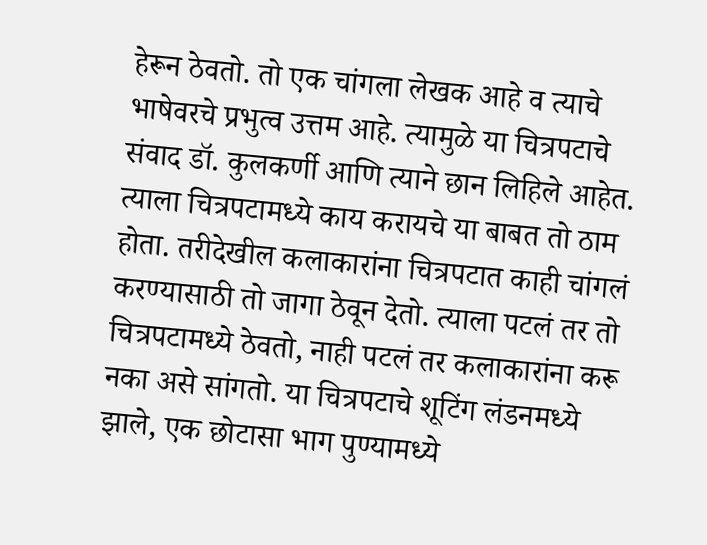हेरून ठेवतो. तो एक चांगला लेखक आहे व त्याचे भाषेवरचे प्रभुत्व उत्तम आहे. त्यामुळे या चित्रपटाचे संवाद डॉ. कुलकर्णी आणि त्याने छान लिहिले आहेत. त्याला चित्रपटामध्ये काय करायचे या बाबत तो ठाम होता. तरीदेखील कलाकारांना चित्रपटात काही चांगलं करण्यासाठी तो जागा ठेवून देतो. त्याला पटलं तर तो चित्रपटामध्ये ठेवतो, नाही पटलं तर कलाकारांना करू नका असे सांगतो. या चित्रपटाचे शूटिंग लंडनमध्ये झाले, एक छोटासा भाग पुण्यामध्ये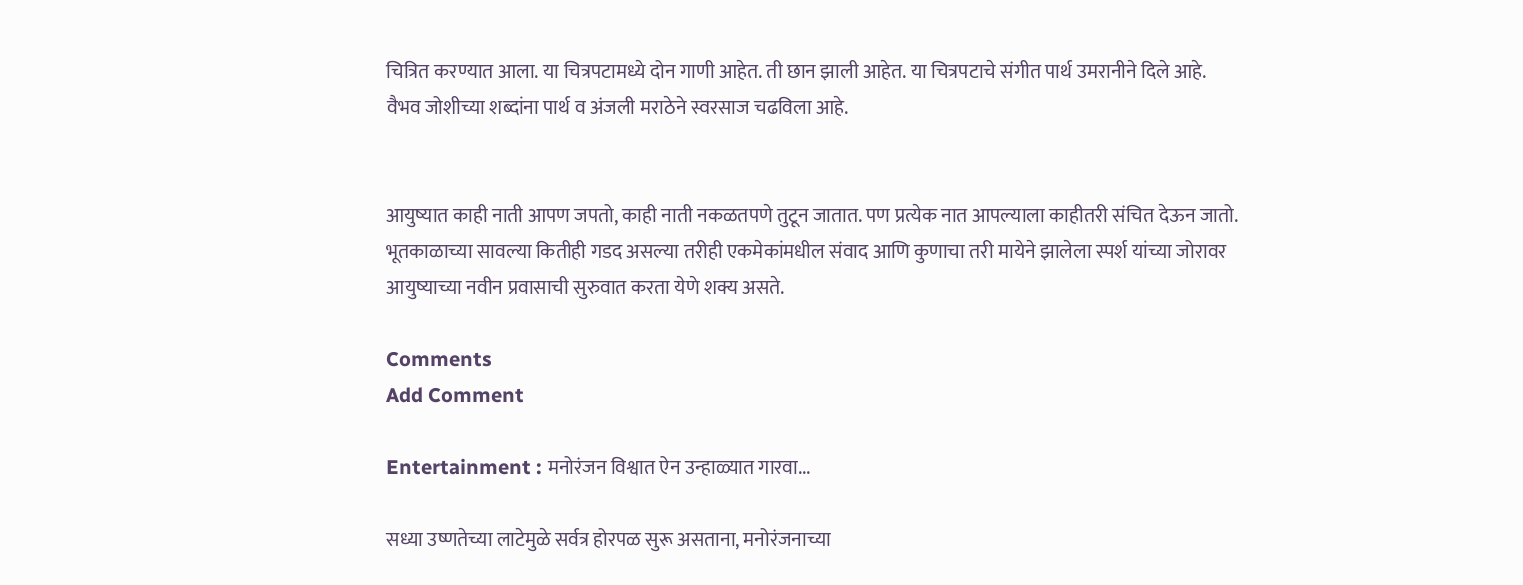चित्रित करण्यात आला. या चित्रपटामध्ये दोन गाणी आहेत. ती छान झाली आहेत. या चित्रपटाचे संगीत पार्थ उमरानीने दिले आहे. वैभव जोशीच्या शब्दांना पार्थ व अंजली मराठेने स्वरसाज चढविला आहे.


आयुष्यात काही नाती आपण जपतो, काही नाती नकळतपणे तुटून जातात. पण प्रत्येक नात आपल्याला काहीतरी संचित देऊन जातो. भूतकाळाच्या सावल्या कितीही गडद असल्या तरीही एकमेकांमधील संवाद आणि कुणाचा तरी मायेने झालेला स्पर्श यांच्या जोरावर आयुष्याच्या नवीन प्रवासाची सुरुवात करता येणे शक्य असते.

Comments
Add Comment

Entertainment : मनोरंजन विश्वात ऐन उन्हाळ्यात गारवा...

सध्या उष्णतेच्या लाटेमुळे सर्वत्र होरपळ सुरू असताना, मनोरंजनाच्या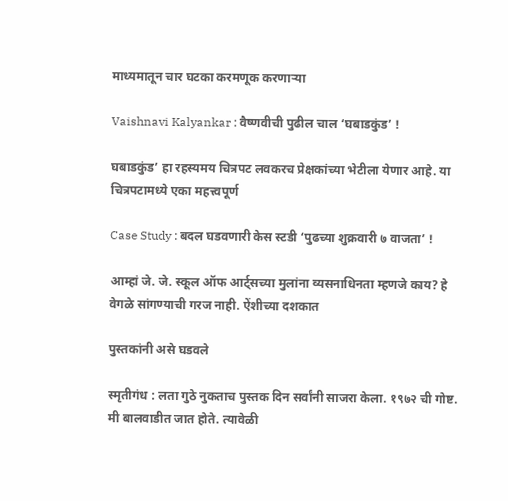माध्यमातून चार घटका करमणूक करणाऱ्या

Vaishnavi Kalyankar : वैष्णवीची पुढील चाल ‘घबाडकुंड’ !

घबाडकुंड’ हा रहस्यमय चित्रपट लवकरच प्रेक्षकांच्या भेटीला येणार आहे. या चित्रपटामध्ये एका महत्त्वपूर्ण

Case Study : बदल घडवणारी केस स्टडी ‘पुढच्या शुक्रवारी ७ वाजता’ !

आम्हां जे. जे. स्कूल ऑफ आर्ट्सच्या मुलांना व्यसनाधिनता म्हणजे काय? हे वेगळे सांगण्याची गरज नाही. ऐंशीच्या दशकात

पुस्तकांनी असे घडवले

स्मृतीगंध : लता गुठे नुकताच पुस्तक दिन सर्वांनी साजरा केला. १९७२ ची गोष्ट. मी बालवाडीत जात होते. त्यावेळी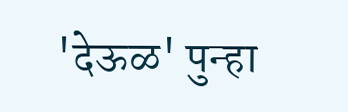'देऊळ' पुन्हा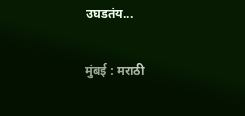उघडतंय...

मुंबई : मराठी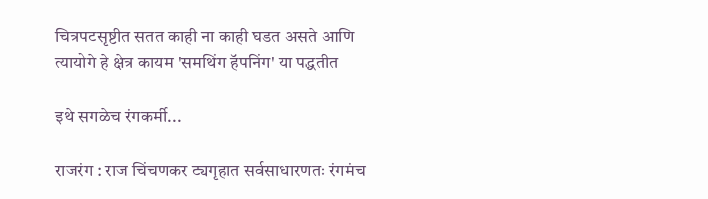चित्रपटसृष्टीत सतत काही ना काही घडत असते आणि त्यायोगे हे क्षेत्र कायम 'समथिंग हॅपनिंग' या पद्धतीत

इथे सगळेच रंगकर्मी...

राजरंग : राज चिंचणकर ट्यगृहात सर्वसाधारणतः रंगमंच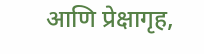आणि प्रेक्षागृह,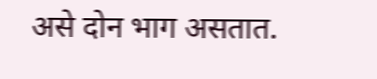असे दोन भाग असतात.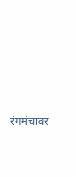रंगमंचावर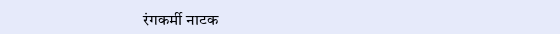रंगकर्मी नाटक